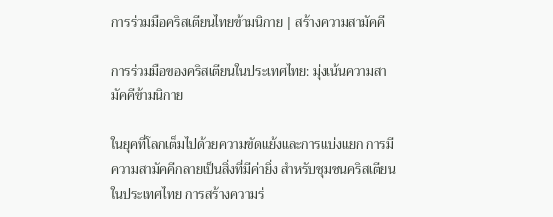การร่วมมือคริสเตียนไทยข้ามนิกาย | สร้างความสามัคคี

การร่วมมือของคริสเตียนในประเทศไทย: มุ่งเน้นความสามัคคีข้ามนิกาย

ในยุคที่โลกเต็มไปด้วยความขัดแย้งและการแบ่งแยก การมีความสามัคคีกลายเป็นสิ่งที่มีค่ายิ่ง สำหรับชุมชนคริสเตียนในประเทศไทย การสร้างความร่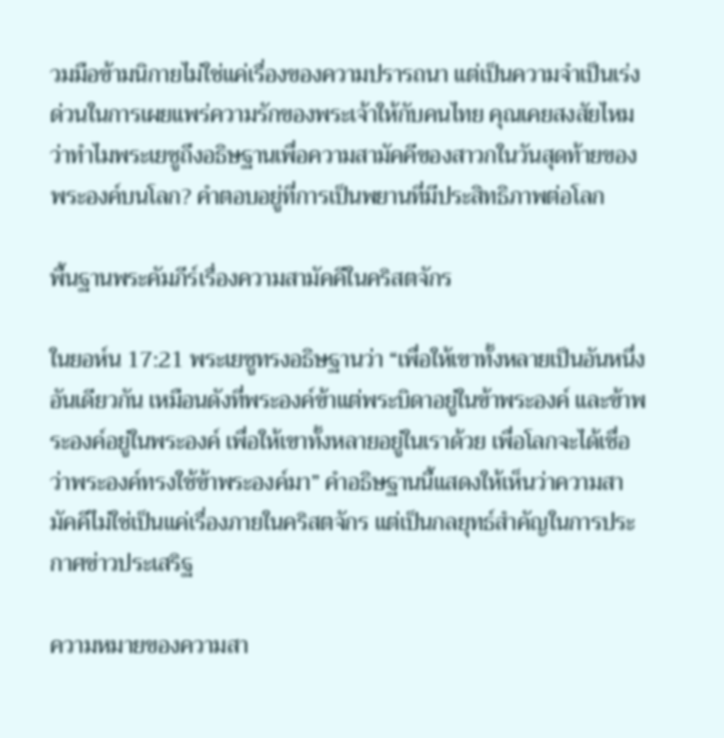วมมือข้ามนิกายไม่ใช่แค่เรื่องของความปรารถนา แต่เป็นความจำเป็นเร่งด่วนในการเผยแพร่ความรักของพระเจ้าให้กับคนไทย คุณเคยสงสัยไหมว่าทำไมพระเยซูถึงอธิษฐานเพื่อความสามัคคีของสาวกในวันสุดท้ายของพระองค์บนโลก? คำตอบอยู่ที่การเป็นพยานที่มีประสิทธิภาพต่อโลก

พื้นฐานพระคัมภีร์เรื่องความสามัคคีในคริสตจักร

ในยอห์น 17:21 พระเยซูทรงอธิษฐานว่า “เพื่อให้เขาทั้งหลายเป็นอันหนึ่งอันเดียวกัน เหมือนดังที่พระองค์ข้าแต่พระบิดาอยู่ในข้าพระองค์ และข้าพระองค์อยู่ในพระองค์ เพื่อให้เขาทั้งหลายอยู่ในเราด้วย เพื่อโลกจะได้เชื่อว่าพระองค์ทรงใช้ข้าพระองค์มา” คำอธิษฐานนี้แสดงให้เห็นว่าความสามัคคีไม่ใช่เป็นแค่เรื่องภายในคริสตจักร แต่เป็นกลยุทธ์สำคัญในการประกาศข่าวประเสริฐ

ความหมายของความสา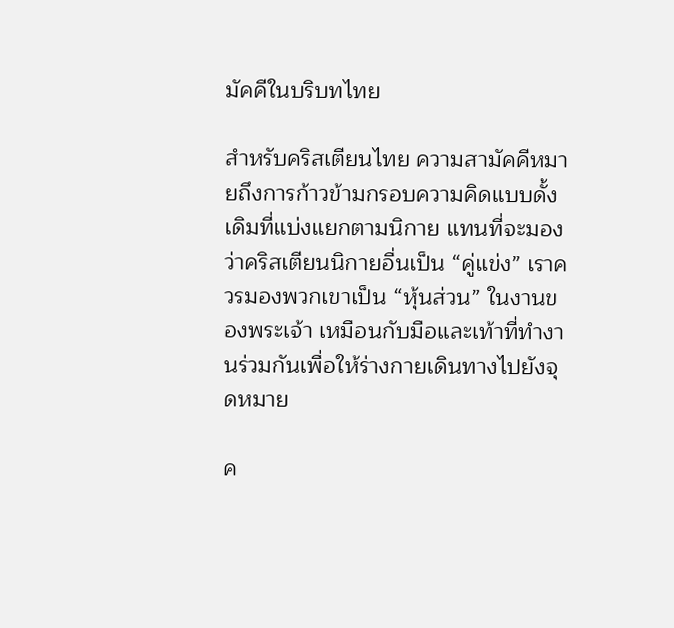มัคคีในบริบทไทย

สำหรับคริสเตียนไทย ความสามัคคีหมายถึงการก้าวข้ามกรอบความคิดแบบดั้งเดิมที่แบ่งแยกตามนิกาย แทนที่จะมองว่าคริสเตียนนิกายอื่นเป็น “คู่แข่ง” เราควรมองพวกเขาเป็น “หุ้นส่วน” ในงานของพระเจ้า เหมือนกับมือและเท้าที่ทำงานร่วมกันเพื่อให้ร่างกายเดินทางไปยังจุดหมาย

ค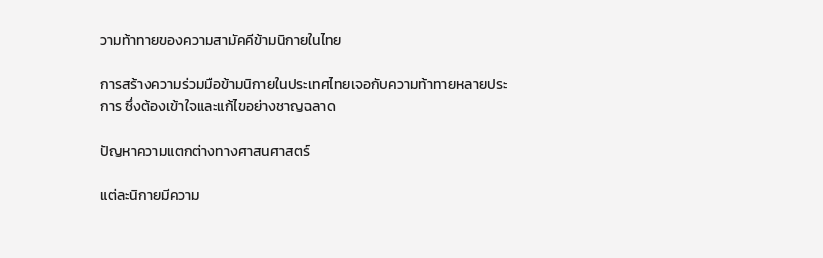วามท้าทายของความสามัคคีข้ามนิกายในไทย

การสร้างความร่วมมือข้ามนิกายในประเทศไทยเจอกับความท้าทายหลายประการ ซึ่งต้องเข้าใจและแก้ไขอย่างชาญฉลาด

ปัญหาความแตกต่างทางศาสนศาสตร์

แต่ละนิกายมีความ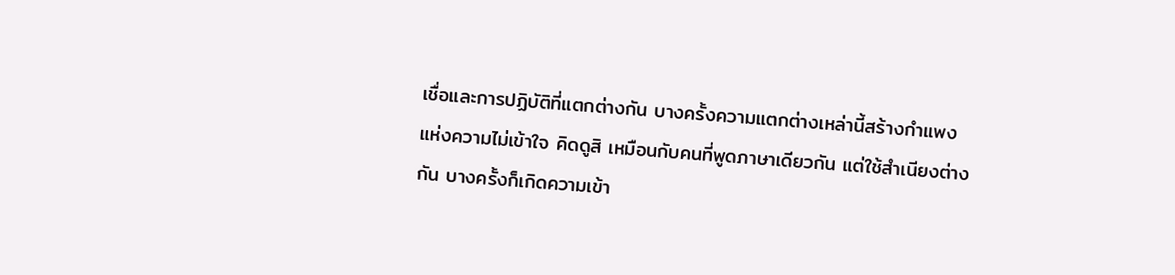เชื่อและการปฏิบัติที่แตกต่างกัน บางครั้งความแตกต่างเหล่านี้สร้างกำแพงแห่งความไม่เข้าใจ คิดดูสิ เหมือนกับคนที่พูดภาษาเดียวกัน แต่ใช้สำเนียงต่างกัน บางครั้งก็เกิดความเข้า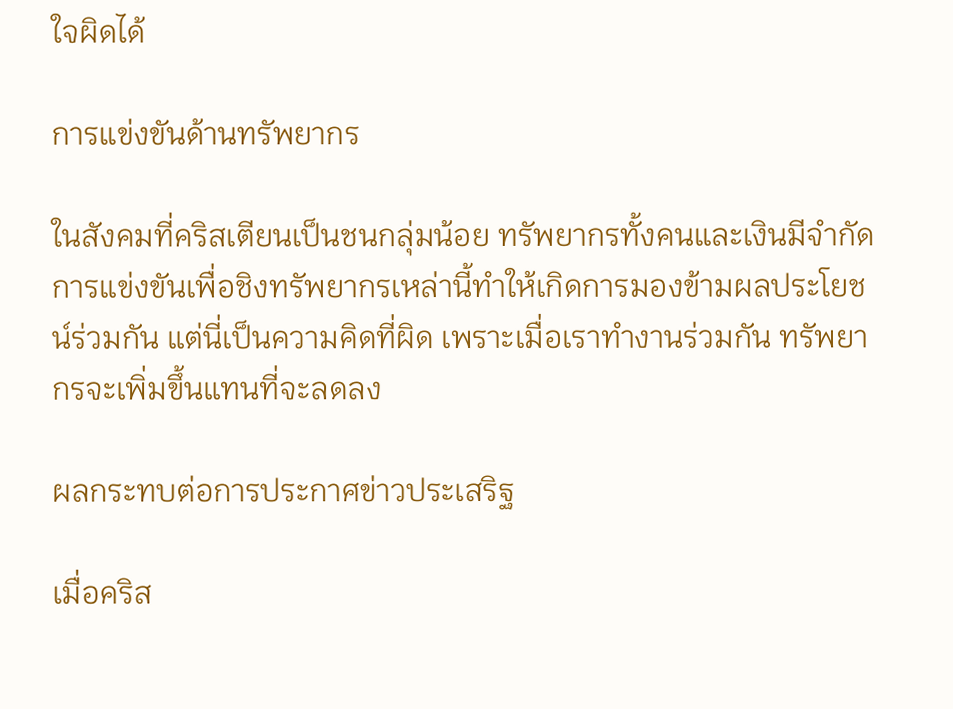ใจผิดได้

การแข่งขันด้านทรัพยากร

ในสังคมที่คริสเตียนเป็นชนกลุ่มน้อย ทรัพยากรทั้งคนและเงินมีจำกัด การแข่งขันเพื่อชิงทรัพยากรเหล่านี้ทำให้เกิดการมองข้ามผลประโยชน์ร่วมกัน แต่นี่เป็นความคิดที่ผิด เพราะเมื่อเราทำงานร่วมกัน ทรัพยากรจะเพิ่มขึ้นแทนที่จะลดลง

ผลกระทบต่อการประกาศข่าวประเสริฐ

เมื่อคริส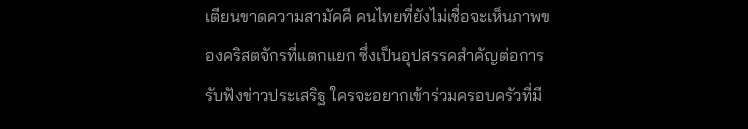เตียนขาดความสามัคคี คนไทยที่ยังไม่เชื่อจะเห็นภาพของคริสตจักรที่แตกแยก ซึ่งเป็นอุปสรรคสำคัญต่อการรับฟังข่าวประเสริฐ ใครจะอยากเข้าร่วมครอบครัวที่มี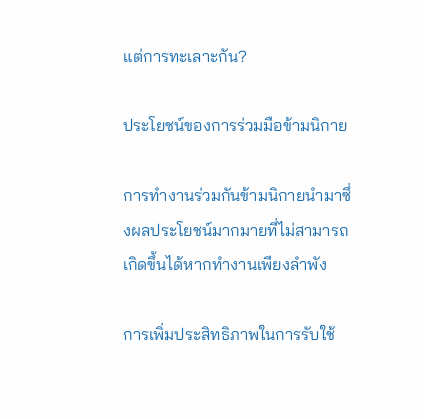แต่การทะเลาะกัน?

ประโยชน์ของการร่วมมือข้ามนิกาย

การทำงานร่วมกันข้ามนิกายนำมาซึ่งผลประโยชน์มากมายที่ไม่สามารถเกิดขึ้นได้หากทำงานเพียงลำพัง

การเพิ่มประสิทธิภาพในการรับใช้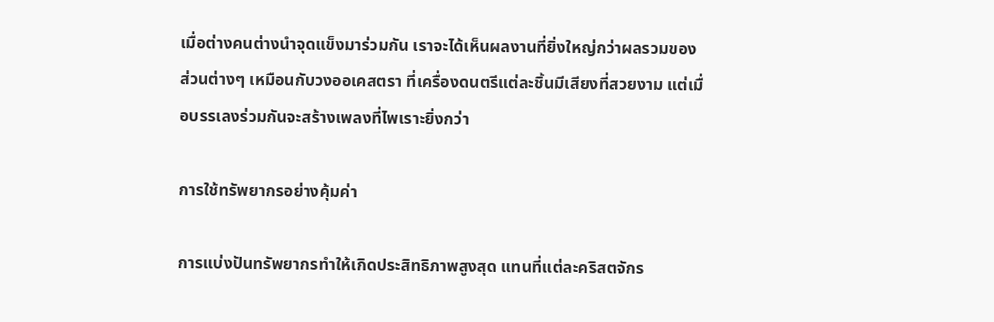เมื่อต่างคนต่างนำจุดแข็งมาร่วมกัน เราจะได้เห็นผลงานที่ยิ่งใหญ่กว่าผลรวมของส่วนต่างๆ เหมือนกับวงออเคสตรา ที่เครื่องดนตรีแต่ละชิ้นมีเสียงที่สวยงาม แต่เมื่อบรรเลงร่วมกันจะสร้างเพลงที่ไพเราะยิ่งกว่า

การใช้ทรัพยากรอย่างคุ้มค่า

การแบ่งปันทรัพยากรทำให้เกิดประสิทธิภาพสูงสุด แทนที่แต่ละคริสตจักร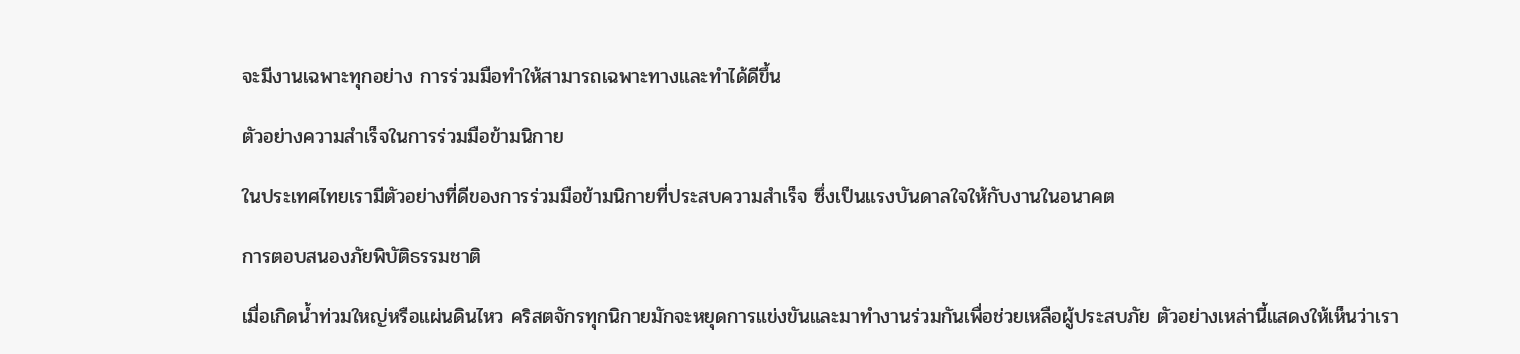จะมีงานเฉพาะทุกอย่าง การร่วมมือทำให้สามารถเฉพาะทางและทำได้ดีขึ้น

ตัวอย่างความสำเร็จในการร่วมมือข้ามนิกาย

ในประเทศไทยเรามีตัวอย่างที่ดีของการร่วมมือข้ามนิกายที่ประสบความสำเร็จ ซึ่งเป็นแรงบันดาลใจให้กับงานในอนาคต

การตอบสนองภัยพิบัติธรรมชาติ

เมื่อเกิดน้ำท่วมใหญ่หรือแผ่นดินไหว คริสตจักรทุกนิกายมักจะหยุดการแข่งขันและมาทำงานร่วมกันเพื่อช่วยเหลือผู้ประสบภัย ตัวอย่างเหล่านี้แสดงให้เห็นว่าเรา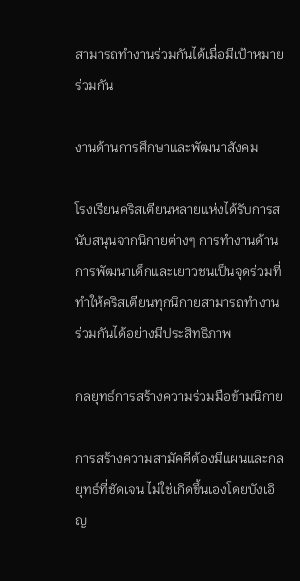สามารถทำงานร่วมกันได้เมื่อมีเป้าหมายร่วมกัน

งานด้านการศึกษาและพัฒนาสังคม

โรงเรียนคริสเตียนหลายแห่งได้รับการสนับสนุนจากนิกายต่างๆ การทำงานด้านการพัฒนาเด็กและเยาวชนเป็นจุดร่วมที่ทำให้คริสเตียนทุกนิกายสามารถทำงานร่วมกันได้อย่างมีประสิทธิภาพ

กลยุทธ์การสร้างความร่วมมือข้ามนิกาย

การสร้างความสามัคคีต้องมีแผนและกลยุทธ์ที่ชัดเจน ไม่ใช่เกิดขึ้นเองโดยบังเอิญ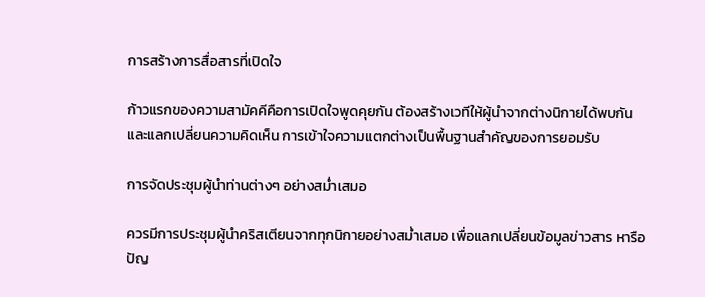การสร้างการสื่อสารที่เปิดใจ

ก้าวแรกของความสามัคคีคือการเปิดใจพูดคุยกัน ต้องสร้างเวทีให้ผู้นำจากต่างนิกายได้พบกันและแลกเปลี่ยนความคิดเห็น การเข้าใจความแตกต่างเป็นพื้นฐานสำคัญของการยอมรับ

การจัดประชุมผู้นำท่านต่างๆ อย่างสม่ำเสมอ

ควรมีการประชุมผู้นำคริสเตียนจากทุกนิกายอย่างสม่ำเสมอ เพื่อแลกเปลี่ยนข้อมูลข่าวสาร หารือปัญ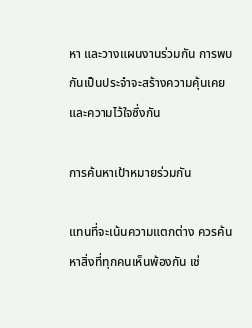หา และวางแผนงานร่วมกัน การพบกันเป็นประจำจะสร้างความคุ้นเคยและความไว้ใจซึ่งกัน

การค้นหาเป้าหมายร่วมกัน

แทนที่จะเน้นความแตกต่าง ควรค้นหาสิ่งที่ทุกคนเห็นพ้องกัน เช่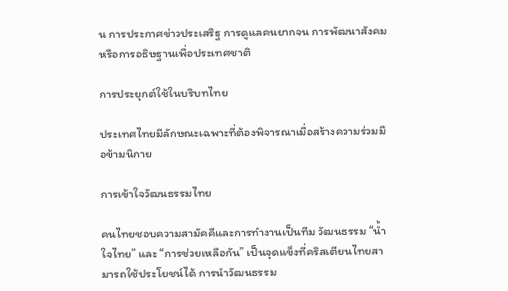น การประกาศข่าวประเสริฐ การดูแลคนยากจน การพัฒนาสังคม หรือการอธิษฐานเพื่อประเทศชาติ

การประยุกต์ใช้ในบริบทไทย

ประเทศไทยมีลักษณะเฉพาะที่ต้องพิจารณาเมื่อสร้างความร่วมมือข้ามนิกาย

การเข้าใจวัฒนธรรมไทย

คนไทยชอบความสามัคคีและการทำงานเป็นทีม วัฒนธรรม “น้ำใจไทย” และ “การช่วยเหลือกัน” เป็นจุดแข็งที่คริสเตียนไทยสามารถใช้ประโยชน์ได้ การนำวัฒนธรรม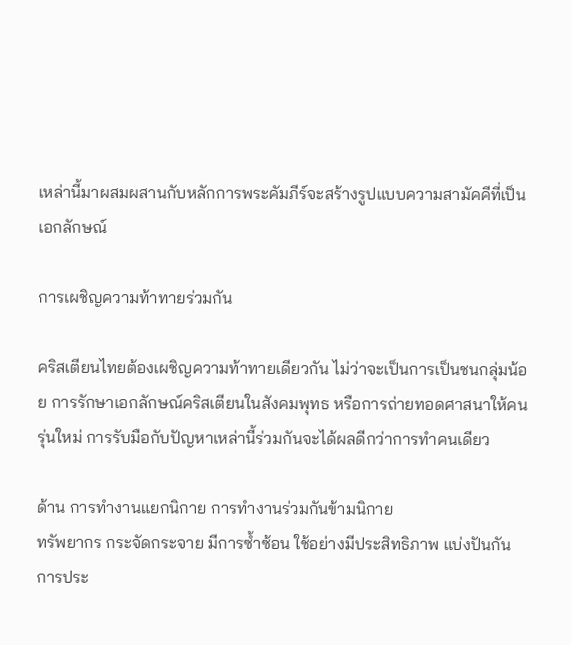เหล่านี้มาผสมผสานกับหลักการพระคัมภีร์จะสร้างรูปแบบความสามัคคีที่เป็นเอกลักษณ์

การเผชิญความท้าทายร่วมกัน

คริสเตียนไทยต้องเผชิญความท้าทายเดียวกัน ไม่ว่าจะเป็นการเป็นชนกลุ่มน้อย การรักษาเอกลักษณ์คริสเตียนในสังคมพุทธ หรือการถ่ายทอดศาสนาให้คนรุ่นใหม่ การรับมือกับปัญหาเหล่านี้ร่วมกันจะได้ผลดีกว่าการทำคนเดียว

ด้าน การทำงานแยกนิกาย การทำงานร่วมกันข้ามนิกาย
ทรัพยากร กระจัดกระจาย มีการซ้ำซ้อน ใช้อย่างมีประสิทธิภาพ แบ่งปันกัน
การประ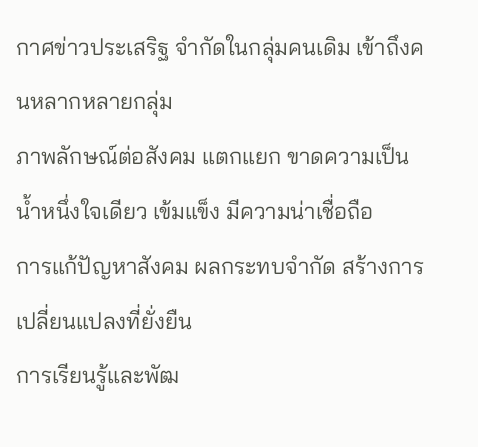กาศข่าวประเสริฐ จำกัดในกลุ่มคนเดิม เข้าถึงคนหลากหลายกลุ่ม
ภาพลักษณ์ต่อสังคม แตกแยก ขาดความเป็นน้ำหนึ่งใจเดียว เข้มแข็ง มีความน่าเชื่อถือ
การแก้ปัญหาสังคม ผลกระทบจำกัด สร้างการเปลี่ยนแปลงที่ยั่งยืน
การเรียนรู้และพัฒ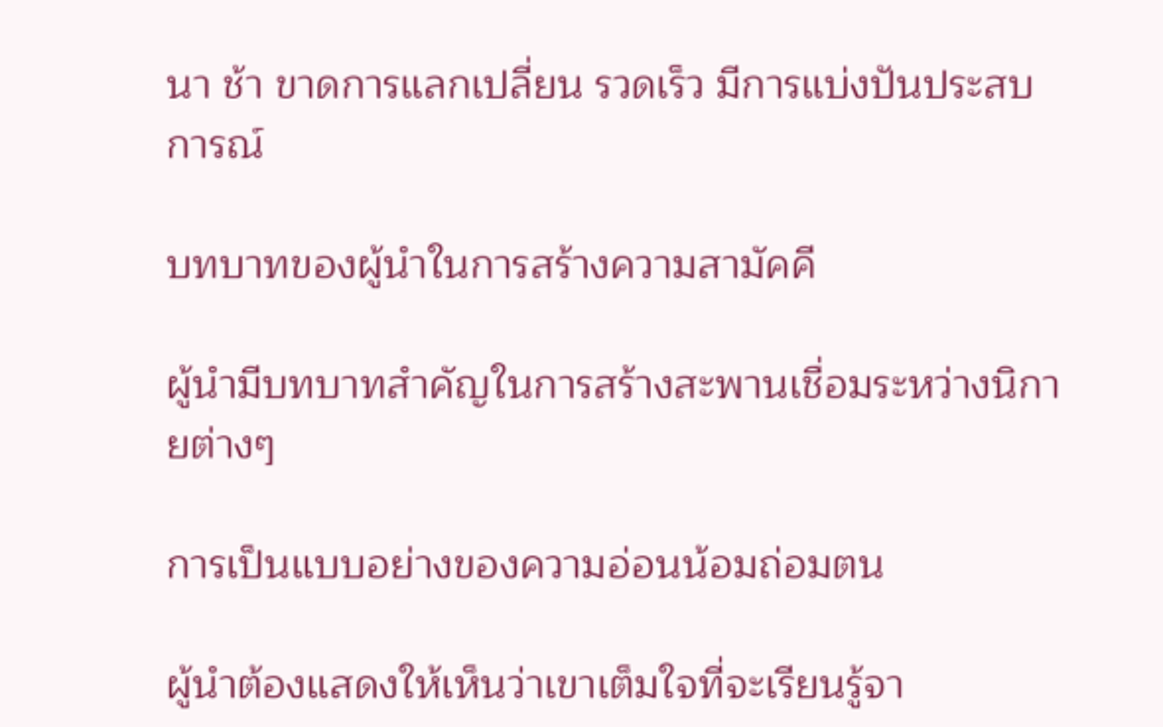นา ช้า ขาดการแลกเปลี่ยน รวดเร็ว มีการแบ่งปันประสบการณ์

บทบาทของผู้นำในการสร้างความสามัคคี

ผู้นำมีบทบาทสำคัญในการสร้างสะพานเชื่อมระหว่างนิกายต่างๆ

การเป็นแบบอย่างของความอ่อนน้อมถ่อมตน

ผู้นำต้องแสดงให้เห็นว่าเขาเต็มใจที่จะเรียนรู้จา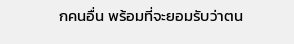กคนอื่น พร้อมที่จะยอมรับว่าตน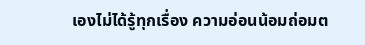เองไม่ได้รู้ทุกเรื่อง ความอ่อนน้อมถ่อมต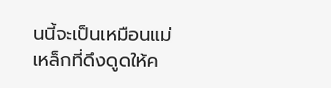นนี้จะเป็นเหมือนแม่เหล็กที่ดึงดูดให้ค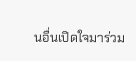นอื่นเปิดใจมาร่วม